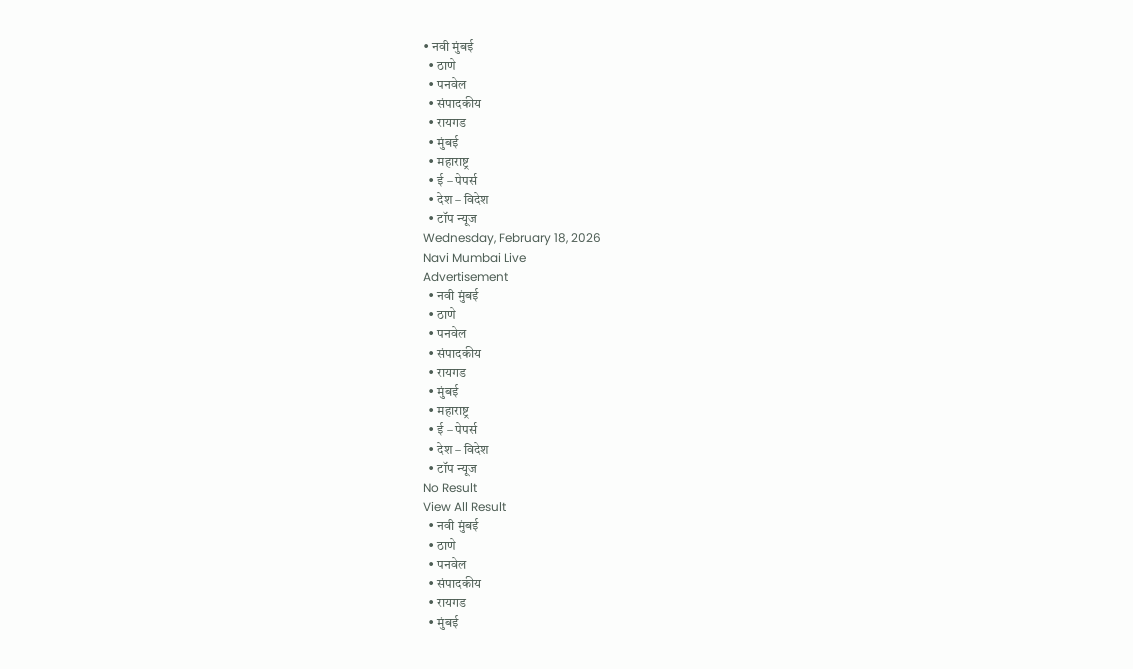• नवी मुंबई
  • ठाणे
  • पनवेल
  • संपादकीय
  • रायगड
  • मुंबई
  • महाराष्ट्र
  • ई – पेपर्स
  • देश – विदेश
  • टॉप न्यूज
Wednesday, February 18, 2026
Navi Mumbai Live
Advertisement
  • नवी मुंबई
  • ठाणे
  • पनवेल
  • संपादकीय
  • रायगड
  • मुंबई
  • महाराष्ट्र
  • ई – पेपर्स
  • देश – विदेश
  • टॉप न्यूज
No Result
View All Result
  • नवी मुंबई
  • ठाणे
  • पनवेल
  • संपादकीय
  • रायगड
  • मुंबई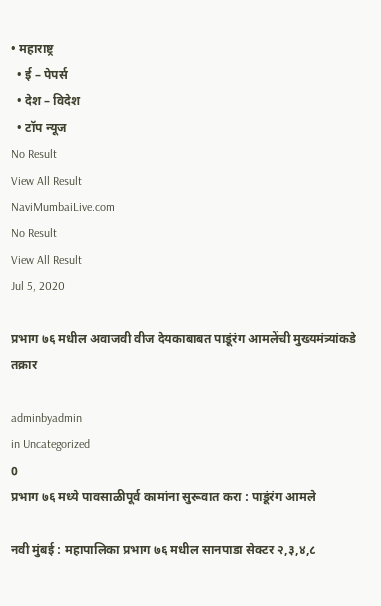• महाराष्ट्र
  • ई – पेपर्स
  • देश – विदेश
  • टॉप न्यूज
No Result
View All Result
NaviMumbaiLive.com
No Result
View All Result
Jul 5, 2020

प्रभाग ७६ मधील अवाजवी वीज देयकाबाबत पाडूंरंग आमलेंची मुख्यमंत्र्यांकडे तक्रार

adminbyadmin
in Uncategorized
0
प्रभाग ७६ मध्ये पावसाळीपूर्व कामांना सुरूवात करा : पाडूंरंग आमले

नवी मुंबई : महापालिका प्रभाग ७६ मधील सानपाडा सेक्टर २,३,४,८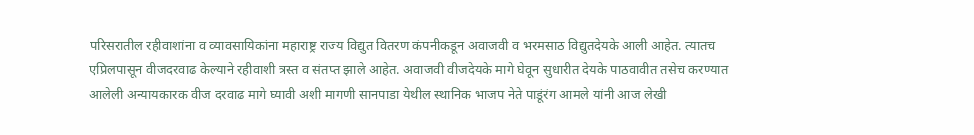परिसरातील रहीवाशांना व व्यावसायिकांना महाराष्ट्र राज्य विद्युत वितरण कंपनीकडून अवाजवी व भरमसाठ विद्युतदेयके आली आहेत. त्यातच एप्रिलपासून वीजदरवाढ केल्याने रहीवाशी त्रस्त व संतप्त झाले आहेत. अवाजवी वीजदेयके मागे घेवून सुधारीत देयके पाठवावीत तसेच करण्यात आलेली अन्यायकारक वीज दरवाढ मागे घ्यावी अशी मागणी सानपाडा येथील स्थानिक भाजप नेते पाडूंरंग आमले यांनी आज लेखी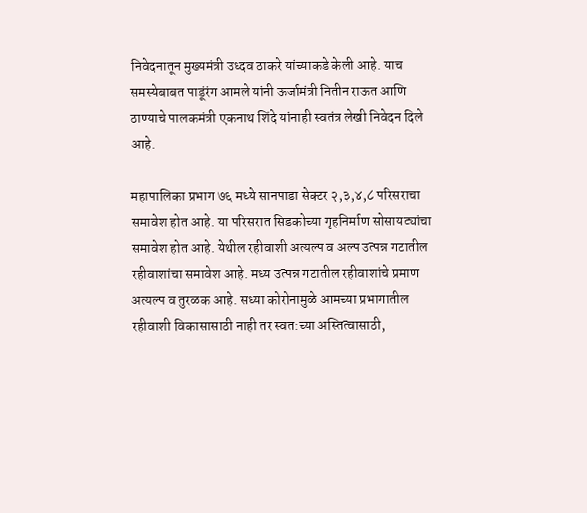निवेदनातून मुख्यमंत्री उध्दव ठाकरे यांच्याकडे केली आहे. याच समस्येबाबत पाडूंरंग आमले यांनी ऊर्जामंत्री नितीन राऊत आणि ठाण्याचे पालकमंत्री एकनाथ शिंदे यांनाही स्वतंत्र लेखी निवेदन दिले आहे.

महापालिका प्रभाग ७६ मध्ये सानपाडा सेक्टर २,३,४,८ परिसराचा समावेश होत आहे. या परिसरात सिडकोच्या गृहनिर्माण सोसायट्यांचा समावेश होत आहे. येथील रहीवाशी अत्यल्प व अल्प उत्पन्न गटातील रहीवाशांचा समावेश आहे. मध्य उत्पन्न गटातील रहीवाशांचे प्रमाण अत्यल्प व तुरळक आहे. सध्या कोरोनामुळे आमच्या प्रभागातील रहीवाशी विकासासाठी नाही तर स्वत:च्या अस्तित्वासाठी,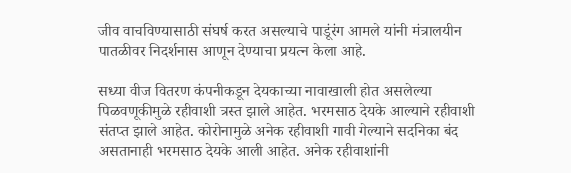जीव वाचविण्यासाठी संघर्ष करत असल्याचे पाडूंरंग आमले यांनी मंत्रालयीन पातळीवर निदर्शनास आणून देण्याचा प्रयत्न केला आहे.

सध्या वीज वितरण कंपनीकडून देयकाच्या नावाखाली होत असलेल्या पिळवणूकीमुळे रहीवाशी त्रस्त झाले आहेत. भरमसाठ देयके आल्याने रहीवाशी संतप्त झाले आहेत. कोरोनामुळे अनेक रहीवाशी गावी गेल्याने सदनिका बंद असतानाही भरमसाठ देयके आली आहेत. अनेक रहीवाशांनी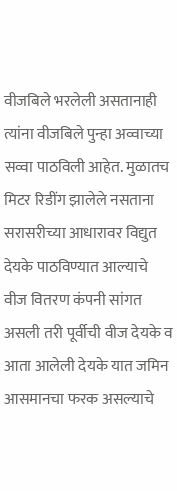वीजबिले भरलेली असतानाही त्यांना वीजबिले पुन्हा अव्वाच्या सव्वा पाठविली आहेत. मुळातच मिटर रिडींग झालेले नसताना सरासरीच्या आधारावर विद्युत देयके पाठविण्यात आल्याचे वीज वितरण कंपनी सांगत असली तरी पूर्वीची वीज देयके व आता आलेली देयके यात जमिन आसमानचा फरक असल्याचे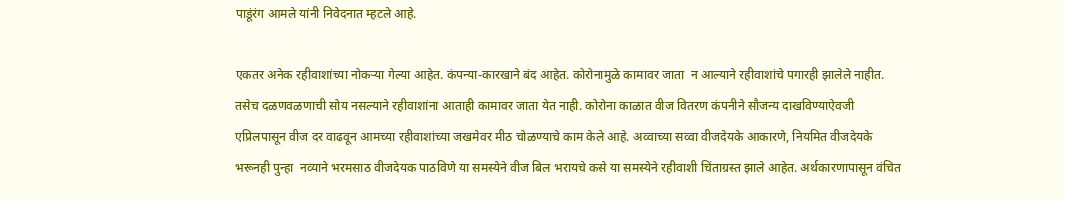पाडूंरंग आमले यांनी निवेदनात म्हटले आहे.

एकतर अनेक रहीवाशांच्या नोकऱ्या गेल्या आहेत. कंपन्या-कारखाने बंद आहेत. कोरोनामुळे कामावर जाता  न आल्याने रहीवाशांचे पगारही झालेले नाहीत. तसेच दळणवळणाची सोय नसल्याने रहीवाशांना आताही कामावर जाता येत नाही. कोरोना काळात वीज वितरण कंपनीने सौजन्य दाखविण्याऐवजी एप्रिलपासून वीज दर वाढवून आमच्या रहीवाशांच्या जखमेवर मीठ चोळण्याचे काम केले आहे. अव्वाच्या सव्वा वीजदेयके आकारणे, नियमित वीजदेयके भरूनही पुन्हा  नव्याने भरमसाठ वीजदेयक पाठविणे या समस्येने वीज बिल भरायचे कसे या समस्येने रहीवाशी चिंताग्रस्त झाले आहेत. अर्थकारणापासून वंचित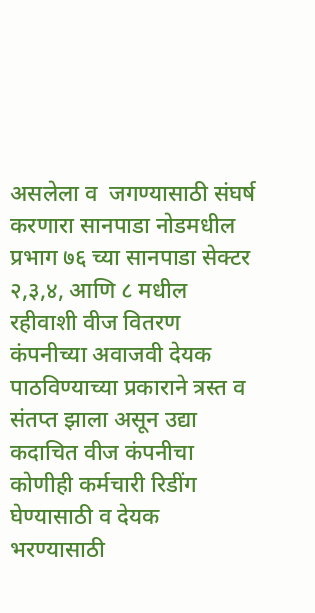असलेला व  जगण्यासाठी संघर्ष करणारा सानपाडा नोडमधील प्रभाग ७६ च्या सानपाडा सेक्टर २,३,४, आणि ८ मधील रहीवाशी वीज वितरण कंपनीच्या अवाजवी देयक पाठविण्याच्या प्रकाराने त्रस्त व संतप्त झाला असून उद्या कदाचित वीज कंपनीचा कोणीही कर्मचारी रिडींग घेण्यासाठी व देयक भरण्यासाठी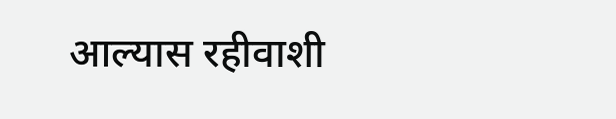आल्यास रहीवाशी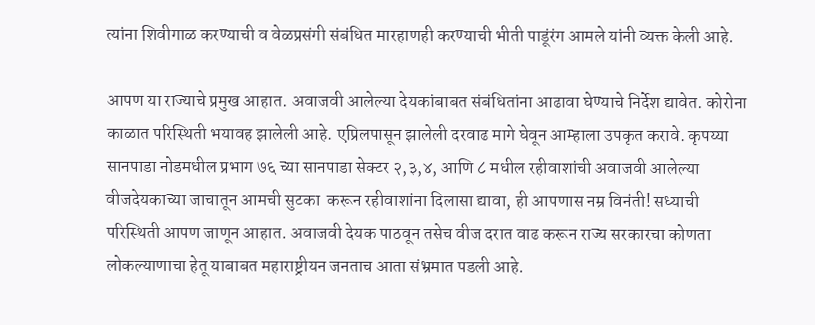त्यांना शिवीगाळ करण्याची व वेळप्रसंगी संबंधित मारहाणही करण्याची भीती पाडूंरंग आमले यांनी व्यक्त केली आहे.

आपण या राज्याचे प्रमुख आहात. अवाजवी आलेल्या देयकांबाबत संबंधितांना आढावा घेण्याचे निर्देश द्यावेत. कोरोना काळात परिस्थिती भयावह झालेली आहे. एप्रिलपासून झालेली दरवाढ मागे घेवून आम्हाला उपकृत करावे. कृपय्या सानपाडा नोडमधील प्रभाग ७६ च्या सानपाडा सेक्टर २,३,४, आणि ८ मधील रहीवाशांची अवाजवी आलेल्या वीजदेयकाच्या जाचातून आमची सुटका  करून रहीवाशांना दिलासा द्यावा, ही आपणास नम्र विनंती! सध्याची परिस्थिती आपण जाणून आहात. अवाजवी देयक पाठवून तसेच वीज दरात वाढ करून राज्य सरकारचा कोणता लोकल्याणाचा हेतू याबाबत महाराष्ट्रीयन जनताच आता संभ्रमात पडली आहे.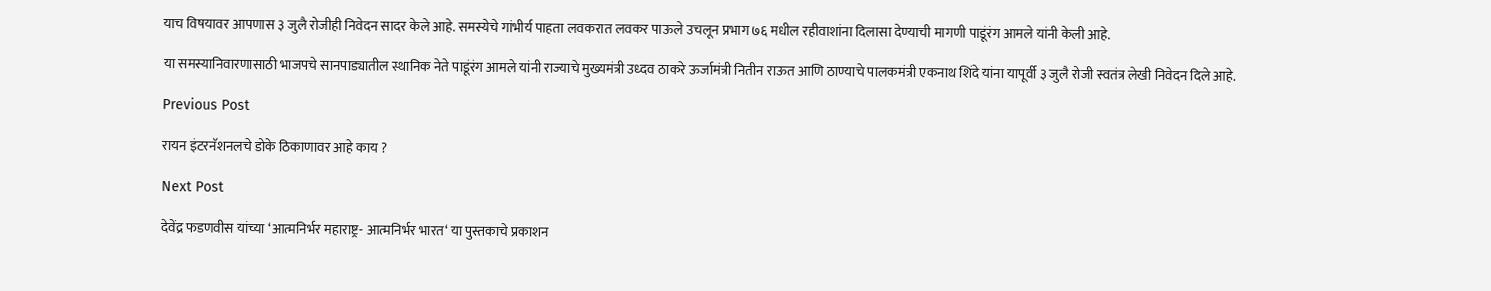याच विषयावर आपणास ३ जुलै रोजीही निवेदन सादर केले आहे. समस्येचे गांभीर्य पाहता लवकरात लवकर पाऊले उचलून प्रभाग ७६ मधील रहीवाशांना दिलासा देण्याची मागणी पाडूंरंग आमले यांनी केली आहे.

या समस्यानिवारणासाठी भाजपचे सानपाड्यातील स्थानिक नेते पाडूंरंग आमले यांनी राज्याचे मुख्यमंत्री उध्दव ठाकरे ऊर्जामंत्री नितीन राऊत आणि ठाण्याचे पालकमंत्री एकनाथ शिंदे यांना यापूर्वी ३ जुलै रोजी स्वतंत्र लेखी निवेदन दिले आहे.

Previous Post

रायन इंटरनॅशनलचे डोके ठिकाणावर आहे काय ?

Next Post

देवेंद्र फडणवीस यांच्या ‘आत्मनिर्भर महाराष्ट्र- आत्मनिर्भर भारत‘ या पुस्तकाचे प्रकाशन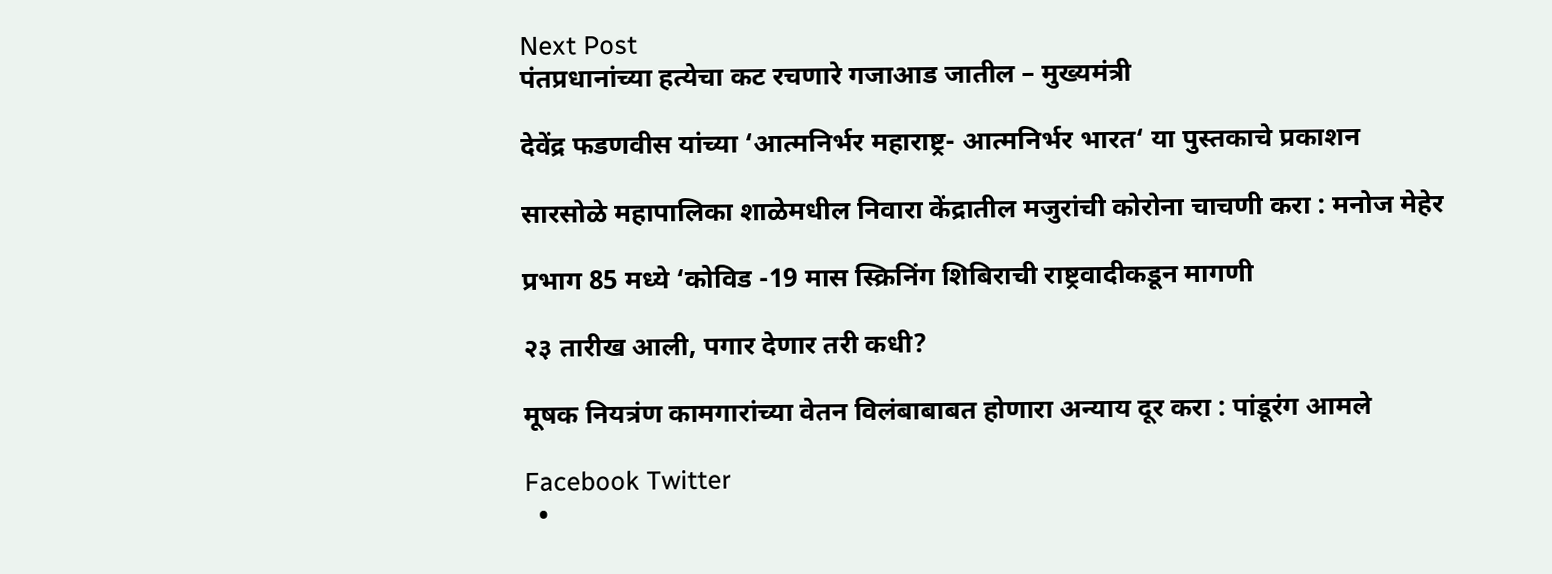Next Post
पंतप्रधानांच्या हत्येचा कट रचणारे गजाआड जातील – मुख्यमंत्री

देवेंद्र फडणवीस यांच्या ‘आत्मनिर्भर महाराष्ट्र- आत्मनिर्भर भारत‘ या पुस्तकाचे प्रकाशन

सारसोळे महापालिका शाळेमधील निवारा केंद्रातील मजुरांची कोरोना चाचणी करा : मनोज मेहेर

प्रभाग 85 मध्ये ‘कोविड -19 मास स्क्रिनिंग शिबिराची राष्ट्रवादीकडून मागणी

२३ तारीख आली, पगार देणार तरी कधी?

मूषक नियत्रंण कामगारांच्या वेतन विलंबाबाबत होणारा अन्याय दूर करा : पांडूरंग आमले

Facebook Twitter
  •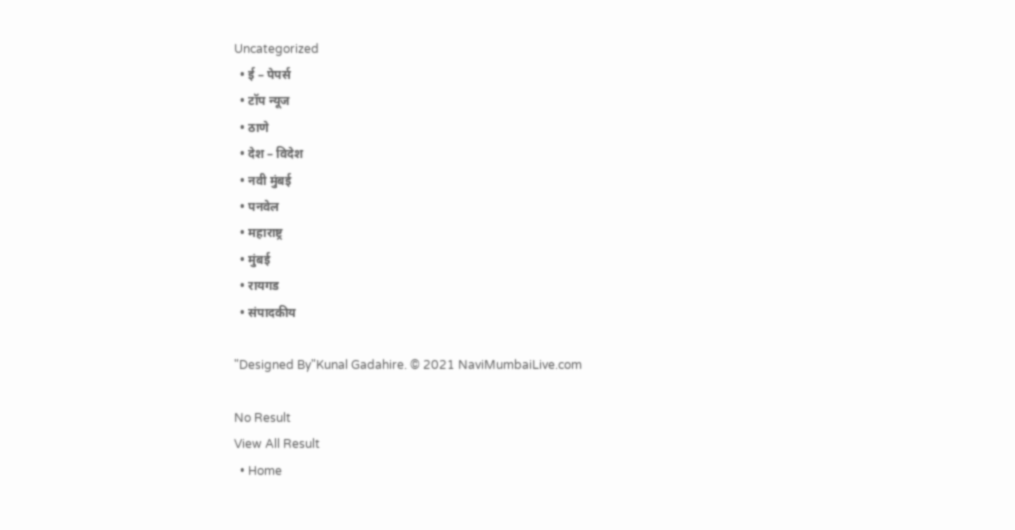Uncategorized
  • ई – पेपर्स
  • टॉप न्यूज
  • ठाणे
  • देश – विदेश
  • नवी मुंबई
  • पनवेल
  • महाराष्ट्र
  • मुंबई
  • रायगड
  • संपादकीय

"Designed By"Kunal Gadahire. © 2021 NaviMumbaiLive.com

No Result
View All Result
  • Home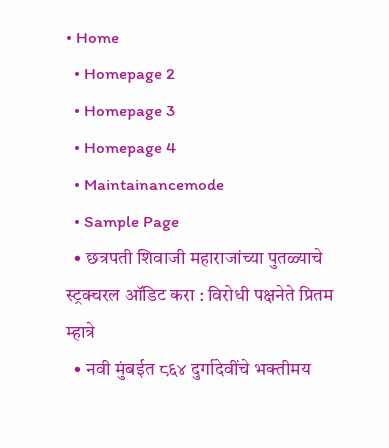• Home
  • Homepage 2
  • Homepage 3
  • Homepage 4
  • Maintainancemode
  • Sample Page
  • छत्रपती शिवाजी महाराजांच्या पुतळ्याचे स्ट्रक्चरल ऑडिट करा : विरोधी पक्षनेते प्रितम म्हात्रे
  • नवी मुंबईत ८६४ दुर्गादेवींचे भक्तीमय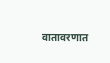वातावरणात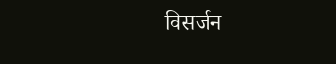विसर्जन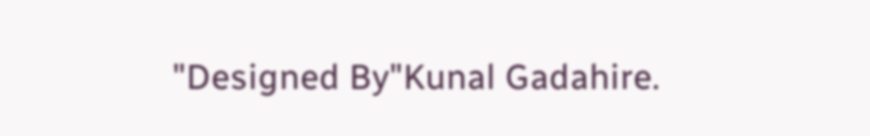"Designed By"Kunal Gadahire.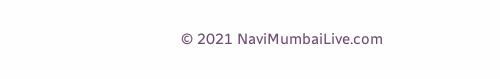© 2021 NaviMumbaiLive.com